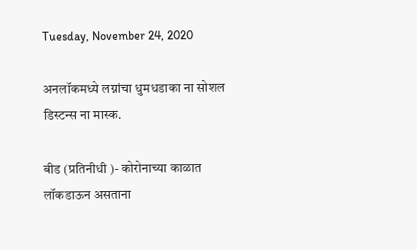Tuesday, November 24, 2020

अनलॉकमध्ये लग्नांचा धुमधडाका ना सोशल डिस्टन्स ना मास्क.

बीड (प्रतिनीधी )- कोरोनाच्या काळात लॉकडाऊन असताना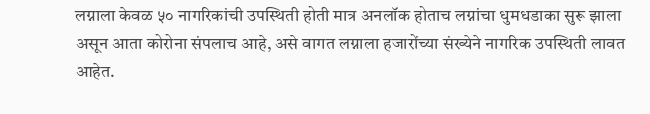लग्नाला केवळ ५० नागरिकांची उपस्थिती होती मात्र अनलॉक होताच लग्नांचा धुमधडाका सुरू झाला असून आता कोरोना संपलाच आहे, असे वागत लग्नाला हजारोंच्या संख्येने नागरिक उपस्थिती लावत आहेत.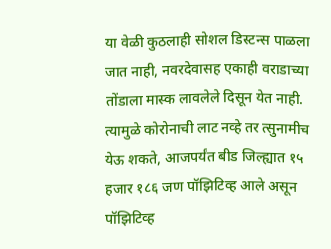या वेळी कुठलाही सोशल डिस्टन्स पाळला जात नाही, नवरदेवासह एकाही वराडाच्या तोंडाला मास्क लावलेले दिसून येत नाही. त्यामुळे कोरोनाची लाट नव्हे तर त्सुनामीच येऊ शकते, आजपर्यंत बीड जिल्ह्यात १५ हजार १८६ जण पॉझिटिव्ह आले असून पॉझिटिव्ह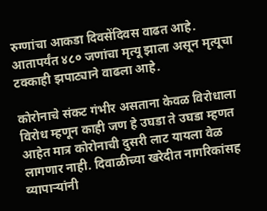रुग्णांचा आकडा दिवसेंदिवस वाढत आहे. आतापर्यंत ४८० जणांचा मृत्यू झाला असून मृत्यूचा टक्काही झपाट्याने वाढला आहे.

कोरोनाचे संकट गंभीर असताना केवळ विरोधाला विरोध म्हणून काही जण हे उघडा ते उघडा म्हणत आहेत मात्र कोरोनाची दुसरी लाट यायला वेळ लागणार नाही. दिवाळीच्या खरेदीत नागरिकांसह व्यापार्‍यांनी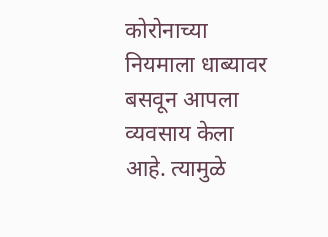कोरोनाच्या नियमाला धाब्यावर बसवून आपला व्यवसाय केला आहे. त्यामुळे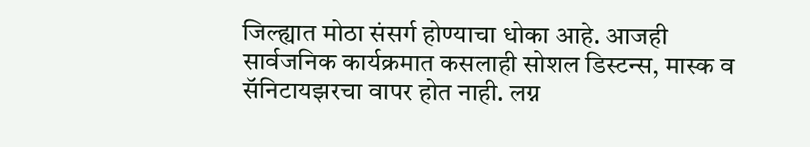जिल्ह्यात मोठा संसर्ग होण्याचा धोका आहे. आजही सार्वजनिक कार्यक्रमात कसलाही सोशल डिस्टन्स, मास्क व सॅनिटायझरचा वापर होत नाही. लग्न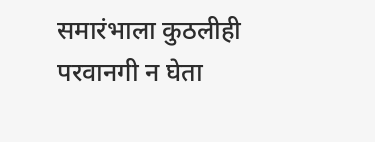समारंभाला कुठलीही परवानगी न घेता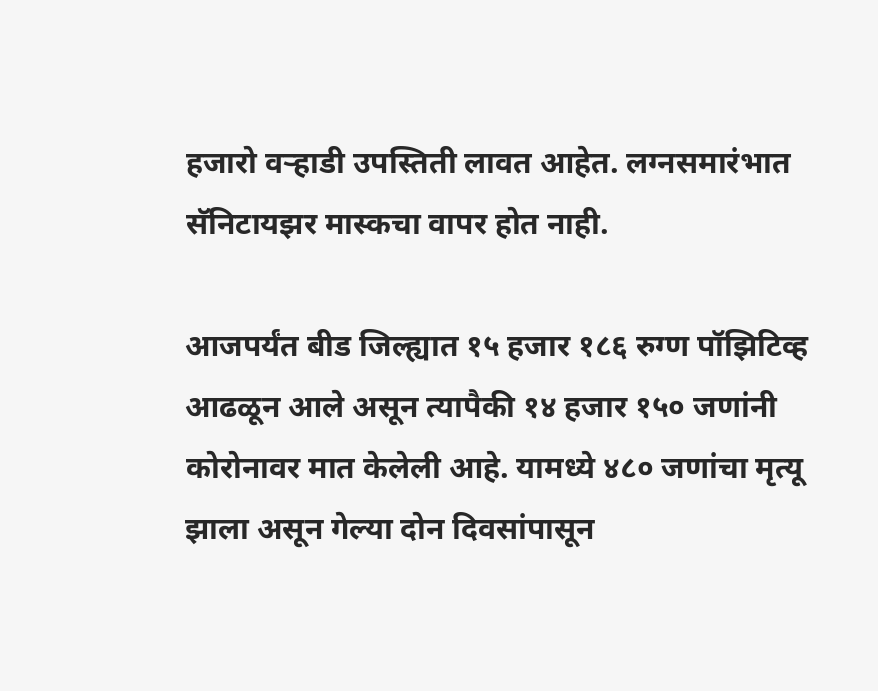हजारो वर्‍हाडी उपस्तिती लावत आहेत. लग्नसमारंभात सॅनिटायझर मास्कचा वापर होत नाही.

आजपर्यंत बीड जिल्ह्यात १५ हजार १८६ रुग्ण पॉझिटिव्ह आढळून आले असून त्यापैकी १४ हजार १५० जणांनी कोरोनावर मात केलेली आहे. यामध्ये ४८० जणांचा मृत्यू झाला असून गेल्या दोन दिवसांपासून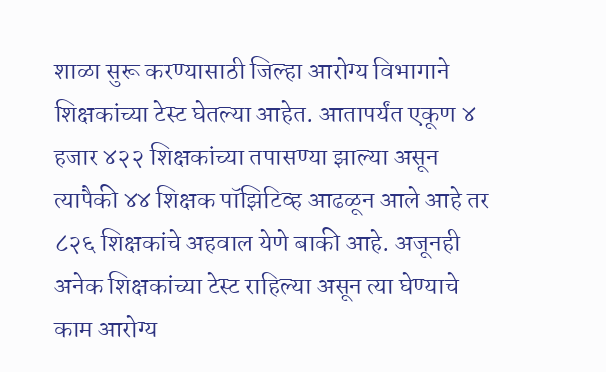शाळा सुरू करण्यासाठी जिल्हा आरोग्य विभागाने शिक्षकांच्या टेस्ट घेतल्या आहेत. आतापर्यंत एकूण ४ हजार ४२२ शिक्षकांच्या तपासण्या झाल्या असून त्यापैकी ४४ शिक्षक पॉझिटिव्ह आढळून आले आहे तर ८२६ शिक्षकांचे अहवाल येणे बाकी आहे. अजूनही अनेक शिक्षकांच्या टेस्ट राहिल्या असून त्या घेण्याचे काम आरोग्य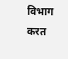विभाग करत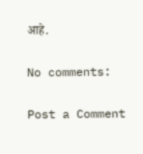आहे.

No comments:

Post a Comment